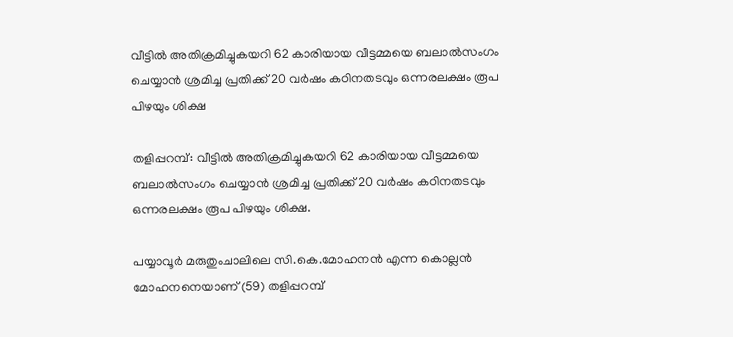വീട്ടില്‍ അതിക്രമിച്ചുകയറി 62 കാരിയായ വീട്ടമ്മയെ ബലാല്‍സംഗം ചെയ്യാന്‍ ശ്രമിച്ച പ്രതിക്ക് 20 വര്‍ഷം കഠിനതടവും ഒന്നരലക്ഷം രൂപ പിഴയും ശിക്ഷ

തളിപ്പറമ്പ്: വീട്ടില്‍ അതിക്രമിച്ചുകയറി 62 കാരിയായ വീട്ടമ്മയെ ബലാല്‍സംഗം ചെയ്യാന്‍ ശ്രമിച്ച പ്രതിക്ക് 20 വര്‍ഷം കഠിനതടവും ഒന്നരലക്ഷം രൂപ പിഴയും ശിക്ഷ.

പയ്യാവൂര്‍ മരുതുംചാലിലെ സി.കെ.മോഹനന്‍ എന്ന കൊല്ലന്‍ മോഹനനെയാണ് (59) തളിപ്പറമ്പ്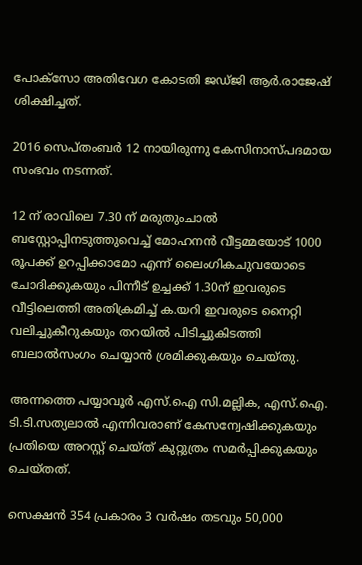പോക്‌സോ അതിവേഗ കോടതി ജഡ്ജി ആര്‍.രാജേഷ് ശിക്ഷിച്ചത്.

2016 സെപ്തംബര്‍ 12 നായിരുന്നു കേസിനാസ്പദമായ സംഭവം നടന്നത്.

12 ന് രാവിലെ 7.30 ന് മരുതുംചാല്‍ ബസ്റ്റോപ്പിനടുത്തുവെച്ച് മോഹനന്‍ വീട്ടമ്മയോട് 1000 രൂപക്ക് ഉറപ്പിക്കാമോ എന്ന് ലൈംഗികചുവയോടെ ചോദിക്കുകയും പിന്നീട് ഉച്ചക്ക് 1.30ന് ഇവരുടെ വീട്ടിലെത്തി അതിക്രമിച്ച് ക.യറി ഇവരുടെ നൈറ്റി വലിച്ചുകീറുകയും തറയില്‍ പിടിച്ചുകിടത്തി ബലാല്‍സംഗം ചെയ്യാന്‍ ശ്രമിക്കുകയും ചെയ്തു.

അന്നത്തെ പയ്യാവൂര്‍ എസ്.ഐ സി.മല്ലിക, എസ്.ഐ. ടി.ടി.സത്യലാല്‍ എന്നിവരാണ് കേസന്വേഷിക്കുകയും പ്രതിയെ അറസ്റ്റ് ചെയ്ത് കുറ്റുത്രം സമര്‍പ്പിക്കുകയും ചെയ്തത്.

സെക്ഷന്‍ 354 പ്രകാരം 3 വര്‍ഷം തടവും 50,000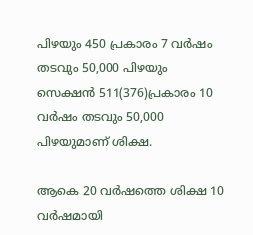പിഴയും 450 പ്രകാരം 7 വര്‍ഷം തടവും 50,000 പിഴയും സെക്ഷന്‍ 511(376)പ്രകാരം 10 വര്‍ഷം തടവും 50,000 പിഴയുമാണ് ശിക്ഷ.

ആകെ 20 വര്‍ഷത്തെ ശിക്ഷ 10 വര്‍ഷമായി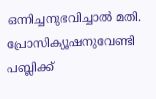ഒന്നിച്ചനുഭവിച്ചാല്‍ മതി. പ്രോസിക്യൂഷനുവേണ്ടി പബ്ലിക്ക്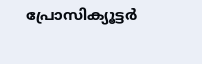പ്രോസിക്യൂട്ടര്‍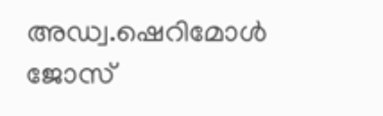അഡ്വ.ഷെറിമോള്‍ ജോസ്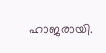ഹാജരായി.